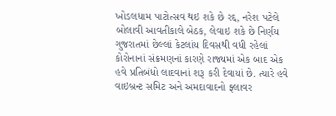ખોડલધામ પાટોત્સવ થઇ શકે છે રદ્દ, નરેશ પટેલે બોલાવી આવતીકાલે બેઠક, લેવાઇ શકે છે નિર્ણય
ગુજરાતમાં છેલ્લાં કેટલાંય દિવસથી વધી રહેલાં કોરોનાનાં સંક્રમણનાં કારણે રાજ્યમાં એક બાદ એક હવે પ્રતિબંધો લાદવાનાં શરૂ કરી દેવાયાં છે. ત્યારે હવે વાઇબ્રન્ટ સમિટ અને અમદાવાદનો ફ્લાવર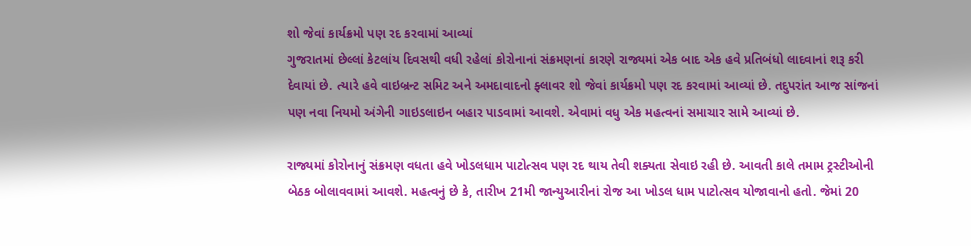શો જેવાં કાર્યક્રમો પણ રદ કરવામાં આવ્યાં
ગુજરાતમાં છેલ્લાં કેટલાંય દિવસથી વધી રહેલાં કોરોનાનાં સંક્રમણનાં કારણે રાજ્યમાં એક બાદ એક હવે પ્રતિબંધો લાદવાનાં શરૂ કરી દેવાયાં છે. ત્યારે હવે વાઇબ્રન્ટ સમિટ અને અમદાવાદનો ફ્લાવર શો જેવાં કાર્યક્રમો પણ રદ કરવામાં આવ્યાં છે. તદુપરાંત આજ સાંજનાં પણ નવા નિયમો અંગેની ગાઇડલાઇન બહાર પાડવામાં આવશે. એવામાં વધુ એક મહત્વનાં સમાચાર સામે આવ્યાં છે.

રાજ્યમાં કોરોનાનું સંક્રમણ વધતા હવે ખોડલધામ પાટોત્સવ પણ રદ થાય તેવી શક્યતા સેવાઇ રહી છે. આવતી કાલે તમામ ટ્રસ્ટીઓની બેઠક બોલાવવામાં આવશે. મહત્વનું છે કે, તારીખ 21મી જાન્યુઆરીનાં રોજ આ ખોડલ ધામ પાટોત્સવ યોજાવાનો હતો. જેમાં 20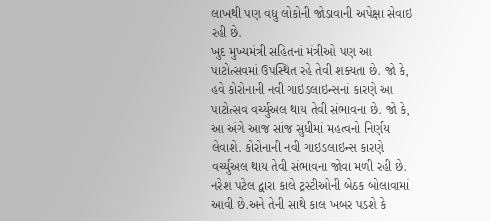લાખથી પણ વધુ લોકોની જોડાવાની અપેક્ષા સેવાઇ રહી છે.
ખુદ મુખ્યમંત્રી સહિતનાં મંત્રીઓ પણ આ પાટોત્સવમાં ઉપસ્થિત રહે તેવી શક્યતા છે. જો કે, હવે કોરોનાની નવી ગાઇડલાઇન્સનાં કારણે આ પાટોત્સવ વર્ચ્યુઅલ થાય તેવી સંભાવના છે. જો કે, આ અંગે આજ સાંજ સુધીમાં મહત્વનો નિર્ણય લેવાશે. કોરોનાની નવી ગાઇડલાઇન્સ કારણે વર્ચ્યુઅલ થાય તેવી સંભાવના જોવા મળી રહી છે. નરેશ પટેલ દ્વારા કાલે ટ્રસ્ટીઓની બેઠક બોલાવામાં આવી છે.અને તેની સાથે કાલ ખબર પડશે કે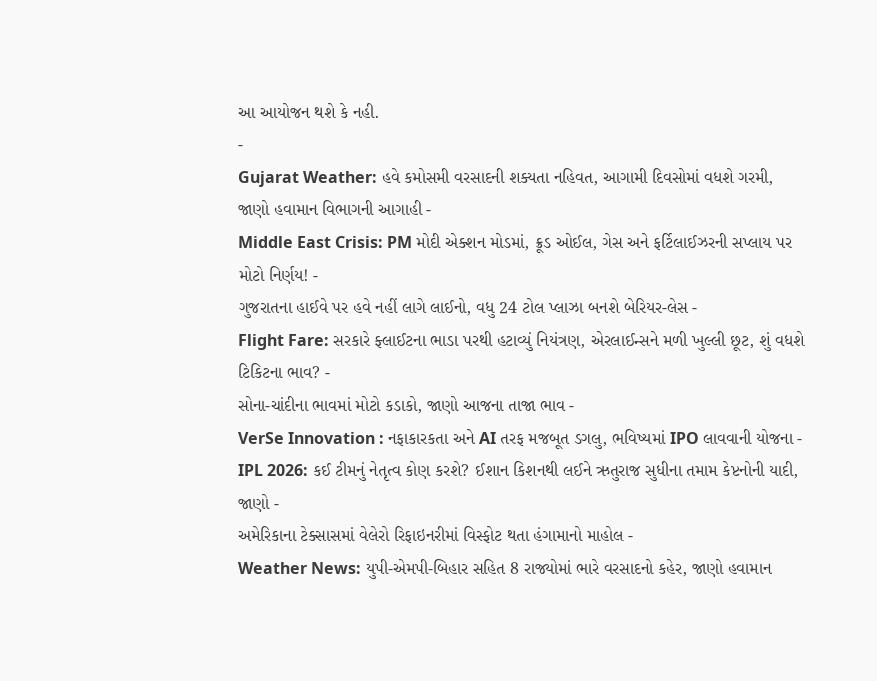આ આયોજન થશે કે નહી.
-
Gujarat Weather: હવે કમોસમી વરસાદની શક્યતા નહિવત, આગામી દિવસોમાં વધશે ગરમી, જાણો હવામાન વિભાગની આગાહી -
Middle East Crisis: PM મોદી એક્શન મોડમાં, ક્રૂડ ઓઈલ, ગેસ અને ફર્ટિલાઈઝરની સપ્લાય પર મોટો નિર્ણય! -
ગુજરાતના હાઈવે પર હવે નહીં લાગે લાઈનો, વધુ 24 ટોલ પ્લાઝા બનશે બેરિયર-લેસ -
Flight Fare: સરકારે ફ્લાઈટના ભાડા પરથી હટાવ્યું નિયંત્રણ, એરલાઈન્સને મળી ખુલ્લી છૂટ, શું વધશે ટિકિટના ભાવ? -
સોના-ચાંદીના ભાવમાં મોટો કડાકો, જાણો આજના તાજા ભાવ -
VerSe Innovation : નફાકારકતા અને AI તરફ મજબૂત ડગલુ, ભવિષ્યમાં IPO લાવવાની યોજના -
IPL 2026: કઈ ટીમનું નેતૃત્વ કોણ કરશે? ઈશાન કિશનથી લઈને ઋતુરાજ સુધીના તમામ કેપ્ટનોની યાદી, જાણો -
અમેરિકાના ટેક્સાસમાં વેલેરો રિફાઇનરીમાં વિસ્ફોટ થતા હંગામાનો માહોલ -
Weather News: યુપી-એમપી-બિહાર સહિત 8 રાજ્યોમાં ભારે વરસાદનો કહેર, જાણો હવામાન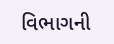વિભાગની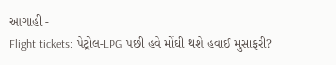આગાહી -
Flight tickets: પેટ્રોલ-LPG પછી હવે મોંઘી થશે હવાઈ મુસાફરી?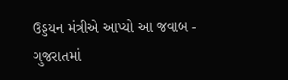ઉડ્ડયન મંત્રીએ આપ્યો આ જવાબ -
ગુજરાતમાં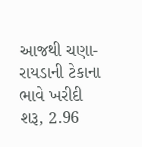આજથી ચણા-રાયડાની ટેકાના ભાવે ખરીદી શરૂ, 2.96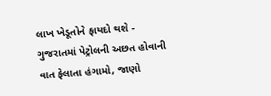લાખ ખેડૂતોને ફાયદો થશે -
ગુજરાતમાં પેટ્રોલની અછત હોવાની વાત ફેલાતા હંગામો, જાણો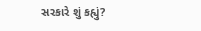સરકારે શું કહ્યું?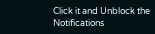Click it and Unblock the Notifications